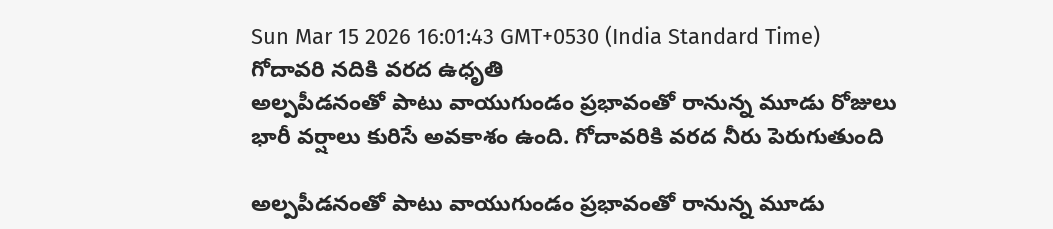Sun Mar 15 2026 16:01:43 GMT+0530 (India Standard Time)
గోదావరి నదికి వరద ఉధృతి
అల్పపీడనంతో పాటు వాయుగుండం ప్రభావంతో రానున్న మూడు రోజులు భారీ వర్షాలు కురిసే అవకాశం ఉంది. గోదావరికి వరద నీరు పెరుగుతుంది

అల్పపీడనంతో పాటు వాయుగుండం ప్రభావంతో రానున్న మూడు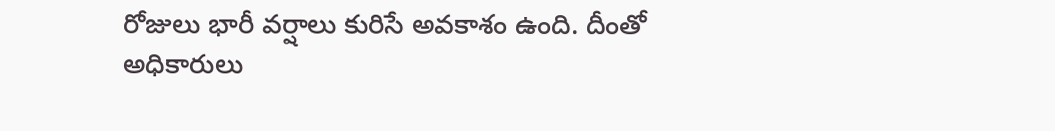రోజులు భారీ వర్షాలు కురిసే అవకాశం ఉంది. దీంతో అధికారులు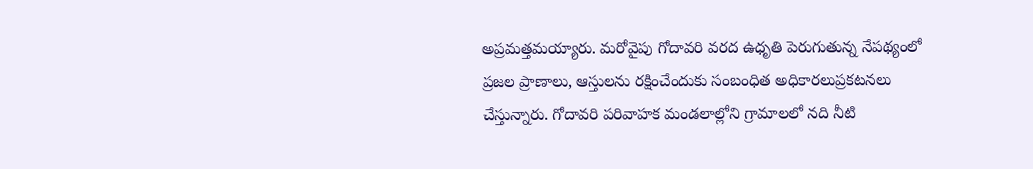అప్రమత్తమయ్యారు. మరోవైపు గోదావరి వరద ఉధృతి పెరుగుతున్న నేపథ్యంలో ప్రజల ప్రాణాలు, ఆస్తులను రక్షించేందుకు సంబంధిత అధికారలుప్రకటనలు చేస్తున్నారు. గోదావరి పరివాహక మండలాల్లోని గ్రామాలలో నది నీటి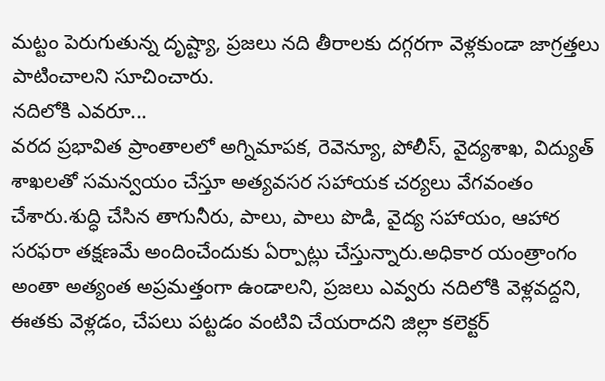మట్టం పెరుగుతున్న దృష్ట్యా, ప్రజలు నది తీరాలకు దగ్గరగా వెళ్లకుండా జాగ్రత్తలు పాటించాలని సూచించారు.
నదిలోకి ఎవరూ...
వరద ప్రభావిత ప్రాంతాలలో అగ్నిమాపక, రెవెన్యూ, పోలీస్, వైద్యశాఖ, విద్యుత్ శాఖలతో సమన్వయం చేస్తూ అత్యవసర సహాయక చర్యలు వేగవంతం చేశారు.శుద్ధి చేసిన తాగునీరు, పాలు, పాలు పొడి, వైద్య సహాయం, ఆహార సరఫరా తక్షణమే అందించేందుకు ఏర్పాట్లు చేస్తున్నారు.అధికార యంత్రాంగం అంతా అత్యంత అప్రమత్తంగా ఉండాలని, ప్రజలు ఎవ్వరు నదిలోకి వెళ్లవద్దని, ఈతకు వెళ్లడం, చేపలు పట్టడం వంటివి చేయరాదని జిల్లా కలెక్టర్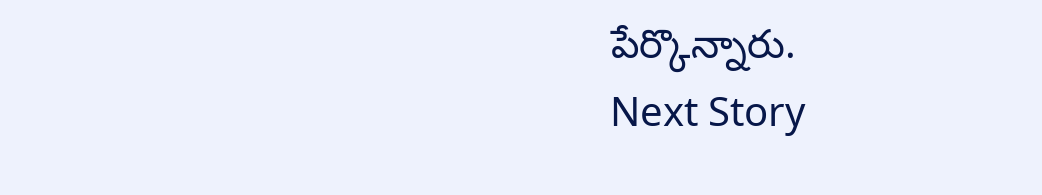పేర్కొన్నారు.
Next Story